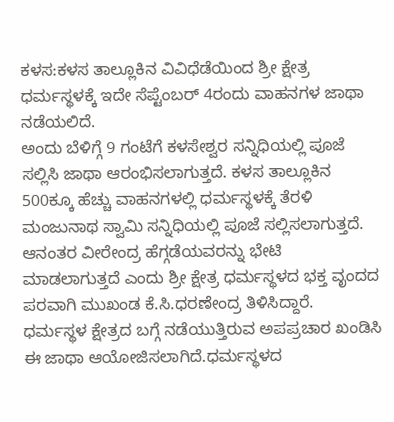ಕಳಸ:ಕಳಸ ತಾಲ್ಲೂಕಿನ ವಿವಿಧೆಡೆಯಿಂದ ಶ್ರೀ ಕ್ಷೇತ್ರ ಧರ್ಮಸ್ಥಳಕ್ಕೆ ಇದೇ ಸೆಪ್ಟೆಂಬರ್ 4ರಂದು ವಾಹನಗಳ ಜಾಥಾ ನಡೆಯಲಿದೆ.
ಅಂದು ಬೆಳಿಗ್ಗೆ 9 ಗಂಟೆಗೆ ಕಳಸೇಶ್ವರ ಸನ್ನಿಧಿಯಲ್ಲಿ ಪೂಜೆ ಸಲ್ಲಿಸಿ ಜಾಥಾ ಆರಂಭಿಸಲಾಗುತ್ತದೆ. ಕಳಸ ತಾಲ್ಲೂಕಿನ 500ಕ್ಕೂ ಹೆಚ್ಚು ವಾಹನಗಳಲ್ಲಿ ಧರ್ಮಸ್ಥಳಕ್ಕೆ ತೆರಳಿ ಮಂಜುನಾಥ ಸ್ವಾಮಿ ಸನ್ನಿಧಿಯಲ್ಲಿ ಪೂಜೆ ಸಲ್ಲಿಸಲಾಗುತ್ತದೆ. ಆನಂತರ ವೀರೇಂದ್ರ ಹೆಗ್ಗಡೆಯವರನ್ನು ಭೇಟಿ ಮಾಡಲಾಗುತ್ತದೆ ಎಂದು ಶ್ರೀ ಕ್ಷೇತ್ರ ಧರ್ಮಸ್ಥಳದ ಭಕ್ತ ವೃಂದದ ಪರವಾಗಿ ಮುಖಂಡ ಕೆ.ಸಿ.ಧರಣೇಂದ್ರ ತಿಳಿಸಿದ್ದಾರೆ.
ಧರ್ಮಸ್ಥಳ ಕ್ಷೇತ್ರದ ಬಗ್ಗೆ ನಡೆಯುತ್ತಿರುವ ಅಪಪ್ರಚಾರ ಖಂಡಿಸಿ ಈ ಜಾಥಾ ಆಯೋಜಿಸಲಾಗಿದೆ.ಧರ್ಮಸ್ಥಳದ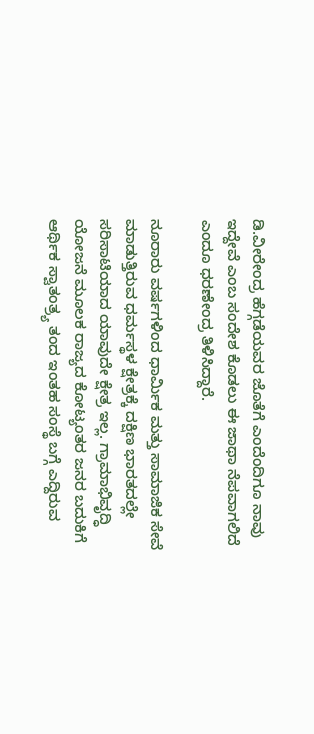ಡಿ.ವೀರೇಂದ್ರ ಹೆಗ್ಗಡೆಯವರ ಜೊತೆಗೆ ಎಂದೆಂದಿಗೂ ನಾವು ಇದ್ದೇವೆ ಎಂಬ ಸಂದೇಶ ಕೊಡಲು ಈ ಜಾಥಾ ನೆಪವಾಗಲಿದೆ ಎಂದೂ ಧರಣೇಂದ್ರ ತಿಳಿಸಿದ್ದಾರೆ.

ನೂರಾರು ವರ್ಷಗಳಿಂದ ಧಾರ್ಮಿಕ ಮತ್ತು ಸಾಮಾಜಿಕ ಸೇವೆ ಮಾಡುತ್ತಿರುವ ಧರ್ಮಸ್ಥಳ ಕ್ಷೇತ್ರಕ್ಕೆ ದಕ್ಷಿಣ ಭಾರತದಲ್ಲೇ ಸರಿಸಾಟಿಯಾದ ಯಾವುದೇ ಕ್ಷೇತ್ರ ಇಲ್ಲ. ಗ್ರಾಮಾಭಿವೃದ್ಧಿ ಯೋಜನೆ ಮೂಲಕ ರಾಜ್ಯದ ಕೋಟ್ಯಂತರ ಜನರ ಬದುಕಿಗೆ ಆರ್ಥಿಕ ಸ್ವಾತಂತ್ರ್ಯ ತಂದ ಇಂತಹ ಸಂಸ್ಥೆ ಬಗ್ಗೆ ಎದ್ದಿರುವ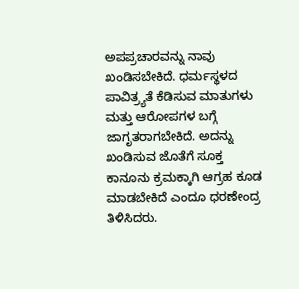ಅಪಪ್ರಚಾರವನ್ನು ನಾವು ಖಂಡಿಸಬೇಕಿದೆ. ಧರ್ಮಸ್ಥಳದ ಪಾವಿತ್ರ್ಯತೆ ಕೆಡಿಸುವ ಮಾತುಗಳು ಮತ್ತು ಆರೋಪಗಳ ಬಗ್ಗೆ ಜಾಗೃತರಾಗಬೇಕಿದೆ. ಅದನ್ನು ಖಂಡಿಸುವ ಜೊತೆಗೆ ಸೂಕ್ತ ಕಾನೂನು ಕ್ರಮಕ್ಕಾಗಿ ಆಗ್ರಹ ಕೂಡ ಮಾಡಬೇಕಿದೆ ಎಂದೂ ಧರಣೇಂದ್ರ ತಿಳಿಸಿದರು.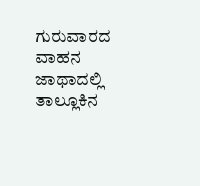ಗುರುವಾರದ ವಾಹನ ಜಾಥಾದಲ್ಲಿ ತಾಲ್ಲೂಕಿನ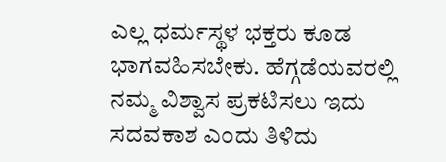ಎಲ್ಲ ಧರ್ಮಸ್ಥಳ ಭಕ್ತರು ಕೂಡ ಭಾಗವಹಿಸಬೇಕು. ಹೆಗ್ಗಡೆಯವರಲ್ಲಿ ನಮ್ಮ ವಿಶ್ವಾಸ ಪ್ರಕಟಿಸಲು ಇದು ಸದವಕಾಶ ಎಂದು ತಿಳಿದು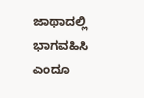ಜಾಥಾದಲ್ಲಿ ಭಾಗವಹಿಸಿ ಎಂದೂ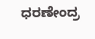ಧರಣೇಂದ್ರ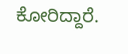ಕೋರಿದ್ದಾರೆ.